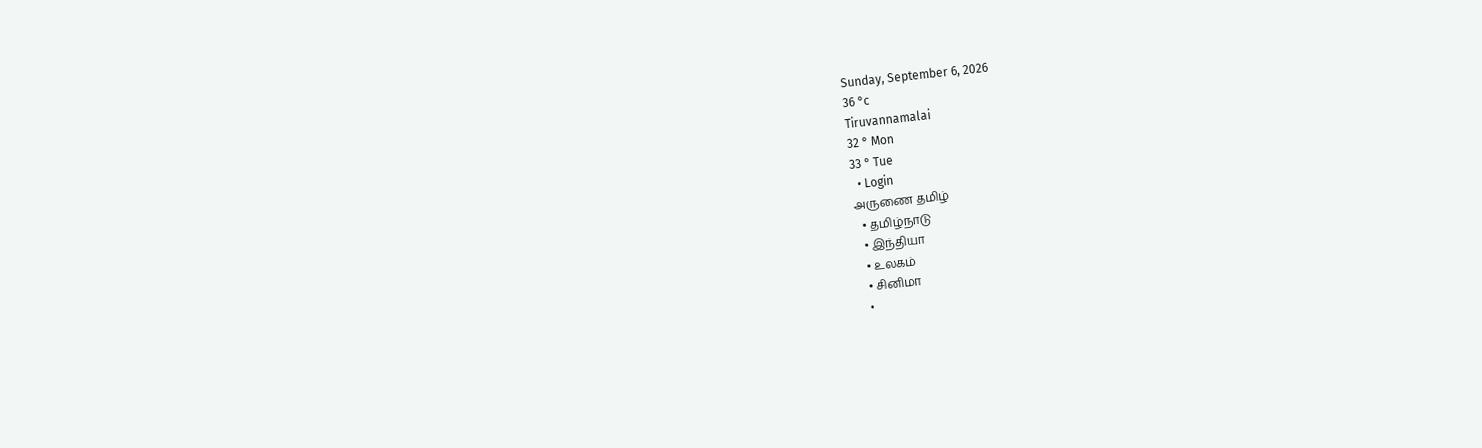Sunday, September 6, 2026
36 °c
Tiruvannamalai
32 ° Mon
33 ° Tue
  • Login
அருணை தமிழ்
  • தமிழ்நாடு
  • இந்தியா
  • உலகம்
  • சினிமா
  •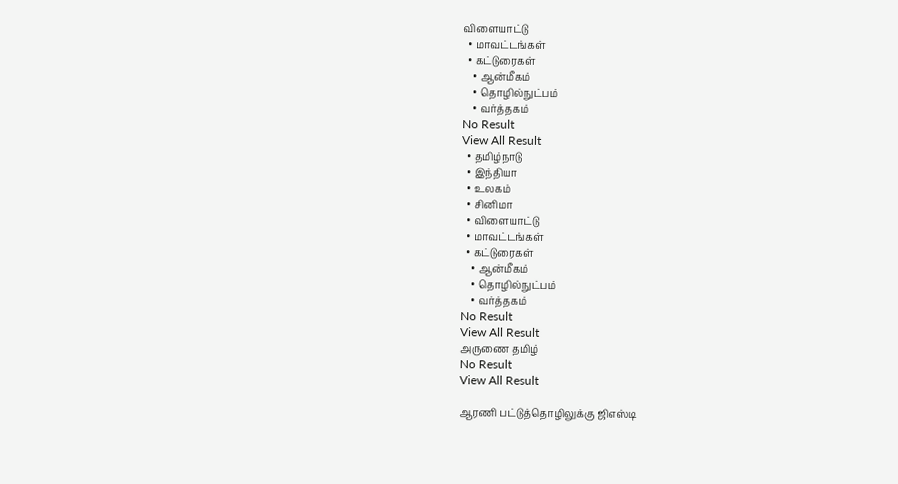விளையாட்டு
  • மாவட்டங்கள்
  • கட்டுரைகள்
    • ஆன்மீகம்
    • தொழில்நுட்பம்
    • வர்த்தகம்
No Result
View All Result
  • தமிழ்நாடு
  • இந்தியா
  • உலகம்
  • சினிமா
  • விளையாட்டு
  • மாவட்டங்கள்
  • கட்டுரைகள்
    • ஆன்மீகம்
    • தொழில்நுட்பம்
    • வர்த்தகம்
No Result
View All Result
அருணை தமிழ்
No Result
View All Result

ஆரணி பட்டுத்தொழிலுக்கு ஜிஎஸ்டி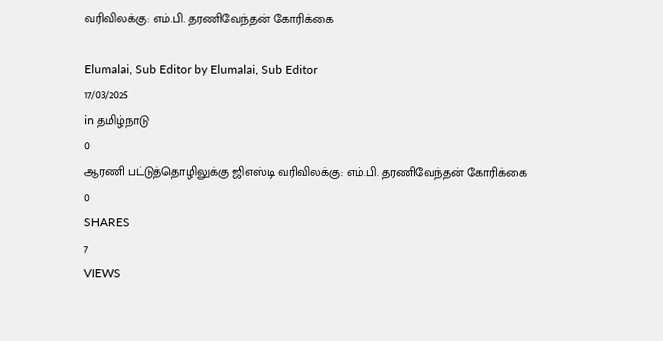வரிவிலக்கு: எம்.பி. தரணிவேந்தன் கோரிக்கை

Elumalai, Sub Editor by Elumalai, Sub Editor
17/03/2025
in தமிழ்நாடு
0
ஆரணி பட்டுத்தொழிலுக்கு ஜிஎஸ்டி வரிவிலக்கு: எம்.பி. தரணிவேந்தன் கோரிக்கை
0
SHARES
7
VIEWS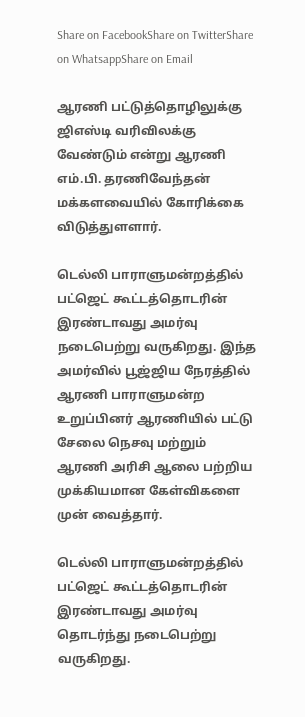Share on FacebookShare on TwitterShare on WhatsappShare on Email

ஆரணி பட்டுத்தொழிலுக்கு ஜிஎஸ்டி வரிவிலக்கு வேண்டும் என்று ஆரணி எம்.பி. தரணிவேந்தன் மக்களவையில் கோரிக்கை விடுத்துளளார்.

டெல்லி பாராளுமன்றத்தில் பட்ஜெட் கூட்டத்தொடரின் இரண்டாவது அமர்வு நடைபெற்று வருகிறது. இந்த அமர்வில் பூஜ்ஜிய நேரத்தில் ஆரணி பாராளுமன்ற உறுப்பினர் ஆரணியில் பட்டு சேலை நெசவு மற்றும் ஆரணி அரிசி ஆலை பற்றிய முக்கியமான கேள்விகளை முன் வைத்தார்.

டெல்லி பாராளுமன்றத்தில் பட்ஜெட் கூட்டத்தொடரின் இரண்டாவது அமர்வு தொடர்ந்து நடைபெற்று வருகிறது.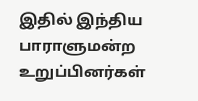இதில் இந்திய பாராளுமன்ற உறுப்பினர்கள்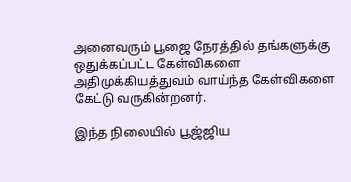அனைவரும் பூஜை நேரத்தில் தங்களுக்கு ஒதுக்கப்பட்ட கேள்விகளை அதிமுக்கியத்துவம் வாய்ந்த கேள்விகளை கேட்டு வருகின்றனர்.

இந்த நிலையில் பூஜ்ஜிய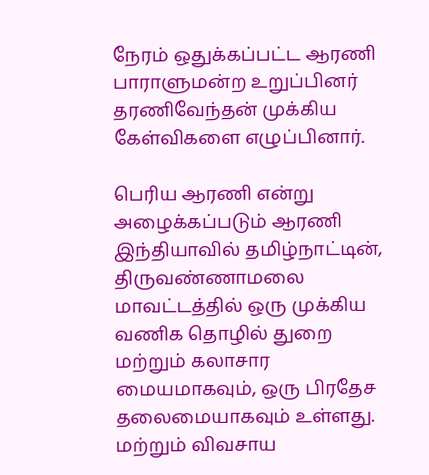நேரம் ஒதுக்கப்பட்ட ஆரணி பாராளுமன்ற உறுப்பினர் தரணிவேந்தன் முக்கிய கேள்விகளை எழுப்பினார்.

பெரிய ஆரணி என்று அழைக்கப்படும் ஆரணி இந்தியாவில் தமிழ்நாட்டின், திருவண்ணாமலை மாவட்டத்தில் ஒரு முக்கிய வணிக தொழில் துறை மற்றும் கலாசார மையமாகவும், ஒரு பிரதேச தலைமையாகவும் உள்ளது. மற்றும் விவசாய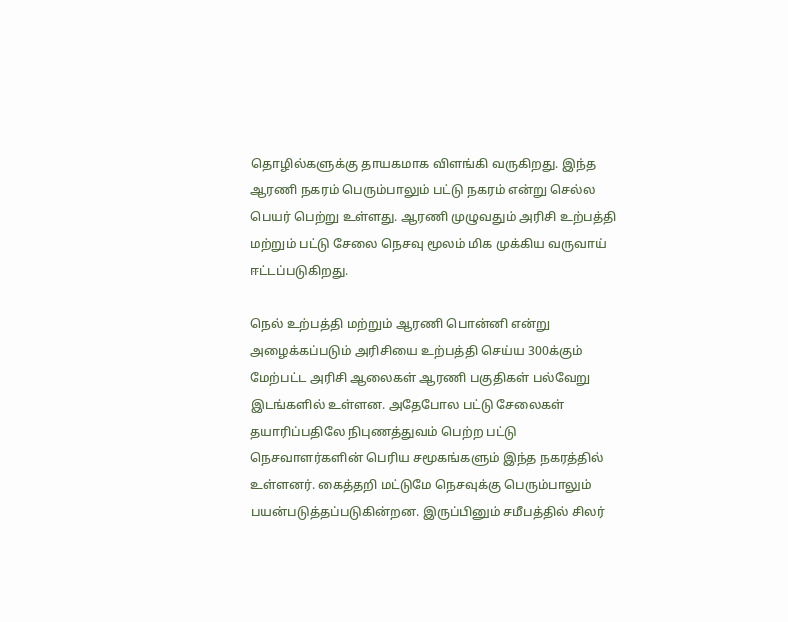தொழில்களுக்கு தாயகமாக விளங்கி வருகிறது. இந்த ஆரணி நகரம் பெரும்பாலும் பட்டு நகரம் என்று செல்ல பெயர் பெற்று உள்ளது. ஆரணி முழுவதும் அரிசி உற்பத்தி மற்றும் பட்டு சேலை நெசவு மூலம் மிக முக்கிய வருவாய் ஈட்டப்படுகிறது.

நெல் உற்பத்தி மற்றும் ஆரணி பொன்னி என்று அழைக்கப்படும் அரிசியை உற்பத்தி செய்ய 300க்கும் மேற்பட்ட அரிசி ஆலைகள் ஆரணி பகுதிகள் பல்வேறு இடங்களில் உள்ளன. அதேபோல பட்டு சேலைகள் தயாரிப்பதிலே நிபுணத்துவம் பெற்ற பட்டு நெசவாளர்களின் பெரிய சமூகங்களும் இந்த நகரத்தில் உள்ளனர். கைத்தறி மட்டுமே நெசவுக்கு பெரும்பாலும் பயன்படுத்தப்படுகின்றன. இருப்பினும் சமீபத்தில் சிலர்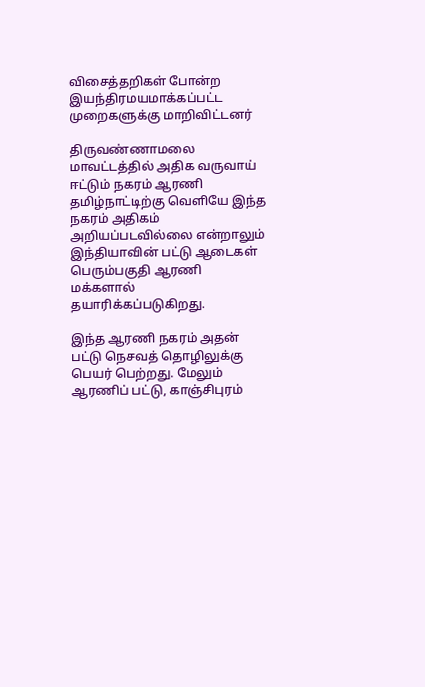விசைத்தறிகள் போன்ற இயந்திரமயமாக்கப்பட்ட முறைகளுக்கு மாறிவிட்டனர்

திருவண்ணாமலை மாவட்டத்தில் அதிக வருவாய் ஈட்டும் நகரம் ஆரணி தமிழ்நாட்டிற்கு வெளியே இந்த நகரம் அதிகம் அறியப்படவில்லை என்றாலும் இந்தியாவின் பட்டு ஆடைகள் பெரும்பகுதி ஆரணி மக்களால் தயாரிக்கப்படுகிறது.

இந்த ஆரணி நகரம் அதன் பட்டு நெசவத் தொழிலுக்கு பெயர் பெற்றது. மேலும் ஆரணிப் பட்டு, காஞ்சிபுரம்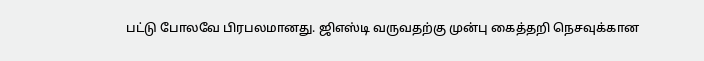பட்டு போலவே பிரபலமானது. ஜிஎஸ்டி வருவதற்கு முன்பு கைத்தறி நெசவுக்கான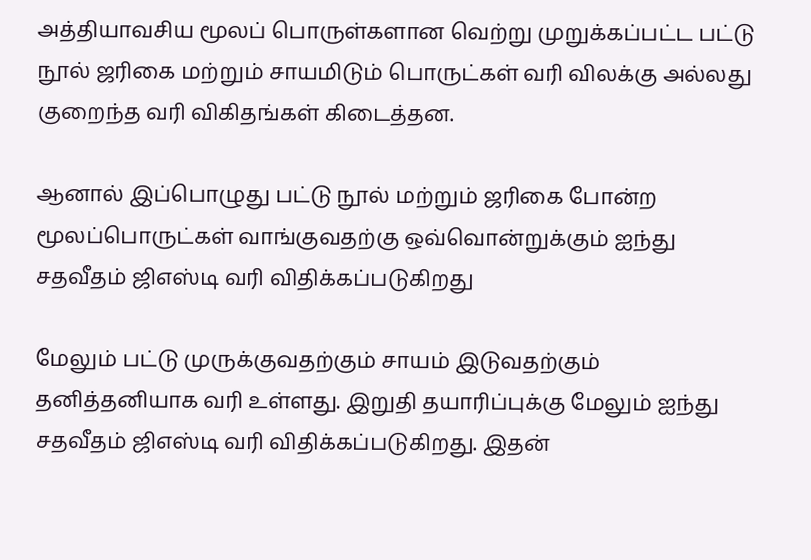அத்தியாவசிய மூலப் பொருள்களான வெற்று முறுக்கப்பட்ட பட்டு நூல் ஜரிகை மற்றும் சாயமிடும் பொருட்கள் வரி விலக்கு அல்லது குறைந்த வரி விகிதங்கள் கிடைத்தன.

ஆனால் இப்பொழுது பட்டு நூல் மற்றும் ஜரிகை போன்ற மூலப்பொருட்கள் வாங்குவதற்கு ஒவ்வொன்றுக்கும் ஐந்து சதவீதம் ஜிஎஸ்டி வரி விதிக்கப்படுகிறது

மேலும் பட்டு முருக்குவதற்கும் சாயம் இடுவதற்கும் தனித்தனியாக வரி உள்ளது. இறுதி தயாரிப்புக்கு மேலும் ஐந்து சதவீதம் ஜிஎஸ்டி வரி விதிக்கப்படுகிறது. இதன்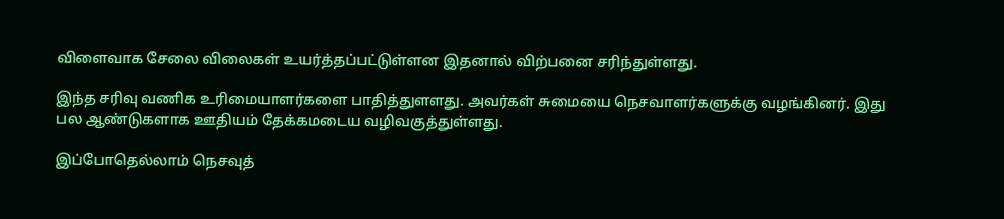விளைவாக சேலை விலைகள் உயர்த்தப்பட்டுள்ளன இதனால் விற்பனை சரிந்துள்ளது.

இந்த சரிவு வணிக உரிமையாளர்களை பாதித்துளளது. அவர்கள் சுமையை நெசவாளர்களுக்கு வழங்கினர். இது பல ஆண்டுகளாக ஊதியம் தேக்கமடைய வழிவகுத்துள்ளது.

இப்போதெல்லாம் நெசவுத்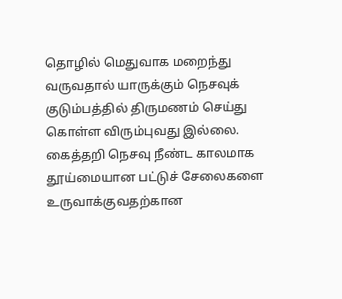தொழில் மெதுவாக மறைந்து வருவதால் யாருக்கும் நெசவுக் குடும்பத்தில் திருமணம் செய்து கொள்ள விரும்புவது இல்லை. கைத்தறி நெசவு நீண்ட காலமாக தூய்மையான பட்டுச் சேலைகளை உருவாக்குவதற்கான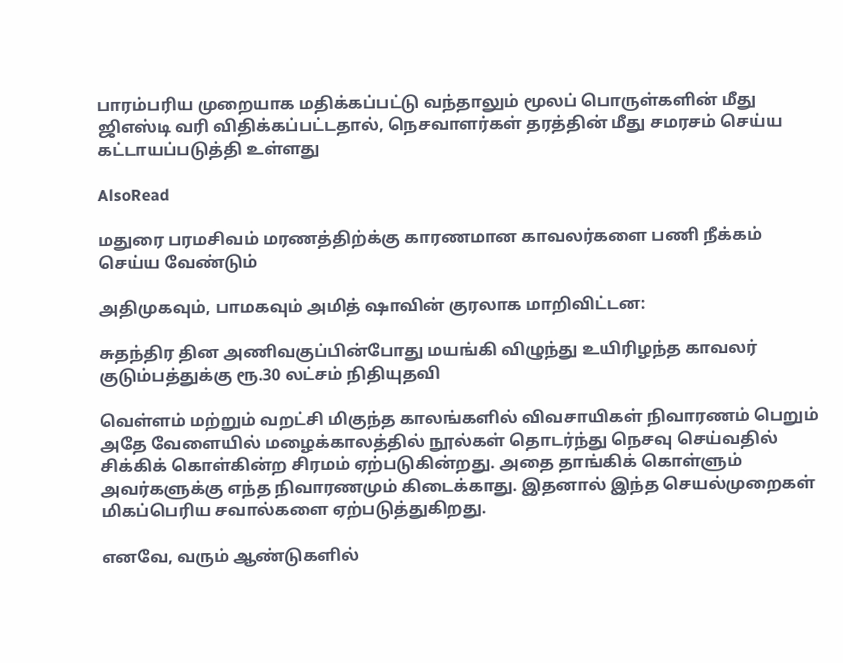பாரம்பரிய முறையாக மதிக்கப்பட்டு வந்தாலும் மூலப் பொருள்களின் மீது ஜிஎஸ்டி வரி விதிக்கப்பட்டதால், நெசவாளர்கள் தரத்தின் மீது சமரசம் செய்ய கட்டாயப்படுத்தி உள்ளது

AlsoRead

மதுரை பரமசிவம் மரணத்திற்க்கு காரணமான காவலர்களை பணி நீக்கம் செய்ய வேண்டும்

அதிமுகவும், பாமகவும் அமித் ஷாவின் குரலாக மாறிவிட்டன:

சுதந்திர தின அணிவகுப்பின்போது மயங்கி விழுந்து உயிரிழந்த காவலர் குடும்பத்துக்கு ரூ.30 லட்சம் நிதியுதவி

வெள்ளம் மற்றும் வறட்சி மிகுந்த காலங்களில் விவசாயிகள் நிவாரணம் பெறும் அதே வேளையில் மழைக்காலத்தில் நூல்கள் தொடர்ந்து நெசவு செய்வதில் சிக்கிக் கொள்கின்ற சிரமம் ஏற்படுகின்றது. அதை தாங்கிக் கொள்ளும் அவர்களுக்கு எந்த நிவாரணமும் கிடைக்காது. இதனால் இந்த செயல்முறைகள் மிகப்பெரிய சவால்களை ஏற்படுத்துகிறது.

எனவே, வரும் ஆண்டுகளில்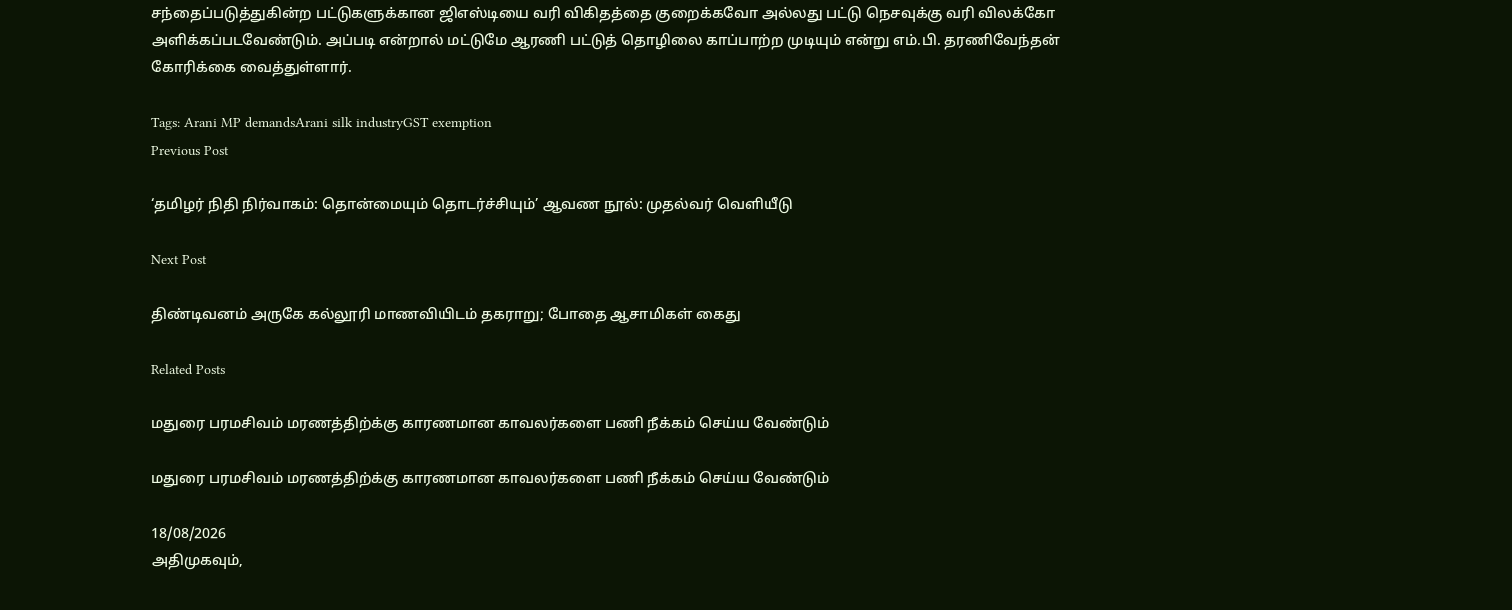சந்தைப்படுத்துகின்ற பட்டுகளுக்கான ஜிஎஸ்டியை வரி விகிதத்தை குறைக்கவோ அல்லது பட்டு நெசவுக்கு வரி விலக்கோ அளிக்கப்படவேண்டும். அப்படி என்றால் மட்டுமே ஆரணி பட்டுத் தொழிலை காப்பாற்ற முடியும் என்று எம்.பி. தரணிவேந்தன் கோரிக்கை வைத்துள்ளார்.

Tags: Arani MP demandsArani silk industryGST exemption
Previous Post

‘தமிழர் நிதி நிர்வாகம்: தொன்மையும் தொடர்ச்சியும்’ ஆவண நூல்: முதல்வர் வெளியீடு

Next Post

திண்டிவனம் அருகே கல்லூரி மாணவியிடம் தகராறு; போதை ஆசாமிகள் கைது

Related Posts

மதுரை பரமசிவம் மரணத்திற்க்கு காரணமான காவலர்களை பணி நீக்கம் செய்ய வேண்டும்

மதுரை பரமசிவம் மரணத்திற்க்கு காரணமான காவலர்களை பணி நீக்கம் செய்ய வேண்டும்

18/08/2026
அதிமுகவும்,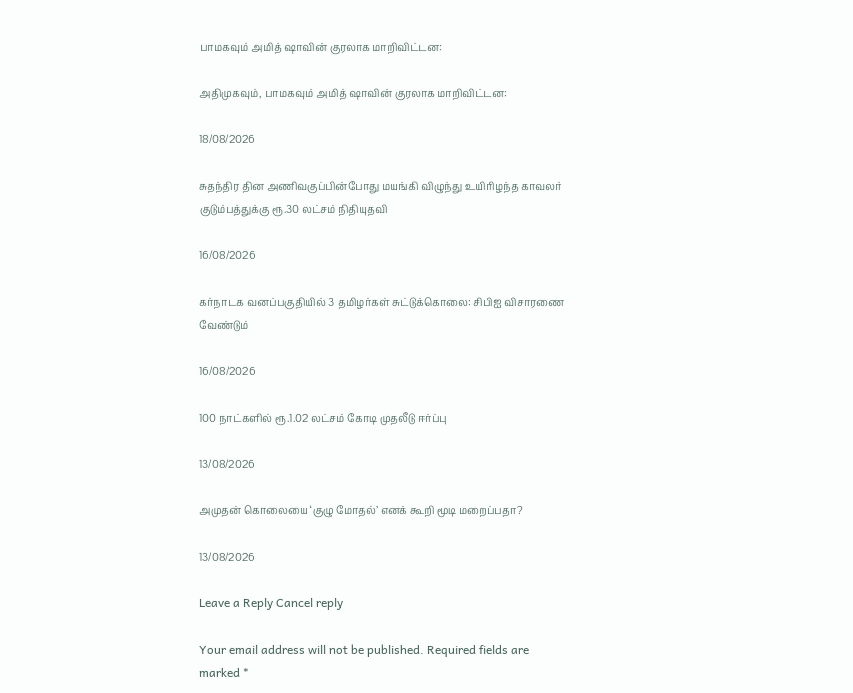பாமகவும் அமித் ஷாவின் குரலாக மாறிவிட்டன:

அதிமுகவும், பாமகவும் அமித் ஷாவின் குரலாக மாறிவிட்டன:

18/08/2026

சுதந்திர தின அணிவகுப்பின்போது மயங்கி விழுந்து உயிரிழந்த காவலர் குடும்பத்துக்கு ரூ.30 லட்சம் நிதியுதவி

16/08/2026

கர்நாடக வனப்பகுதியில் 3 தமிழர்கள் சுட்டுக்கொலை: சிபிஐ விசாரணை வேண்டும்

16/08/2026

100 நாட்களில் ரூ.1.02 லட்சம் கோடி முதலீடு ஈர்ப்பு

13/08/2026

அமுதன் கொலையை ‘குழு மோதல்’ எனக் கூறி மூடி மறைப்பதா?

13/08/2026

Leave a Reply Cancel reply

Your email address will not be published. Required fields are marked *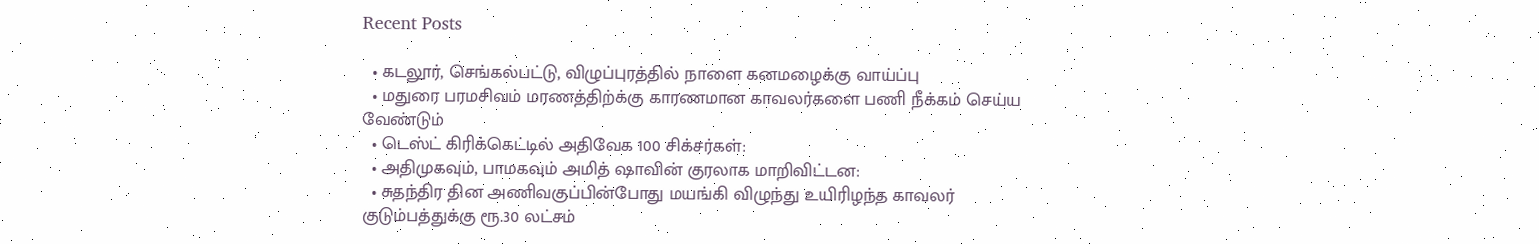Recent Posts

  • கடலூர், செங்கல்பட்டு, விழுப்புரத்தில் நாளை கனமழைக்கு வாய்ப்பு
  • மதுரை பரமசிவம் மரணத்திற்க்கு காரணமான காவலர்களை பணி நீக்கம் செய்ய வேண்டும்
  • டெஸ்ட் கிரிக்கெட்டில் அதிவேக 100 சிக்சர்கள்:
  • அதிமுகவும், பாமகவும் அமித் ஷாவின் குரலாக மாறிவிட்டன:
  • சுதந்திர தின அணிவகுப்பின்போது மயங்கி விழுந்து உயிரிழந்த காவலர் குடும்பத்துக்கு ரூ.30 லட்சம்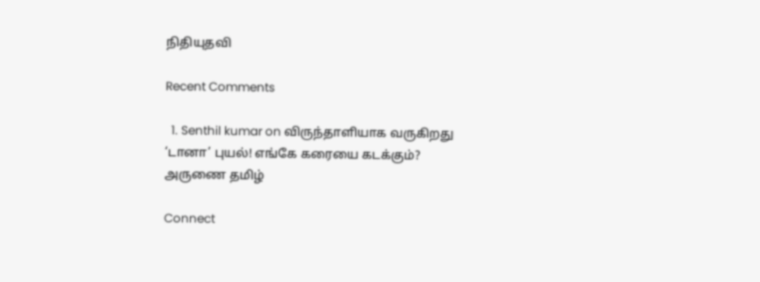நிதியுதவி

Recent Comments

  1. Senthil kumar on விருந்தாளியாக வருகிறது ‘டானா’ புயல்! எங்கே கரையை கடக்கும்?
அருணை தமிழ்

Connect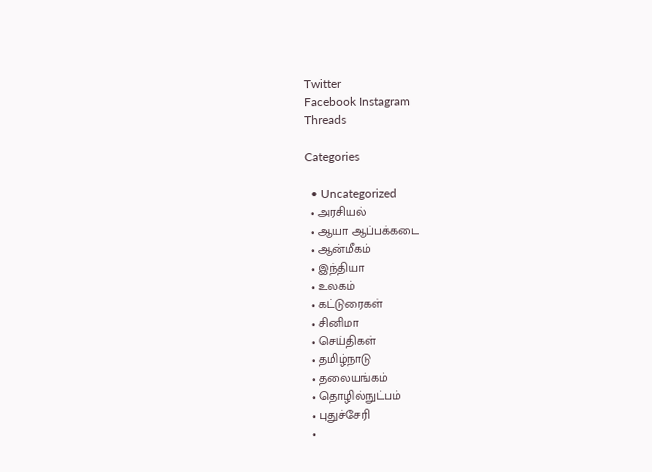Twitter
Facebook Instagram
Threads

Categories

  • Uncategorized
  • அரசியல்
  • ஆயா ஆப்பக்கடை
  • ஆன்மீகம்
  • இந்தியா
  • உலகம்
  • கட்டுரைகள்
  • சினிமா
  • செய்திகள்
  • தமிழ்நாடு
  • தலையங்கம்
  • தொழில்நுட்பம்
  • புதுச்சேரி
  •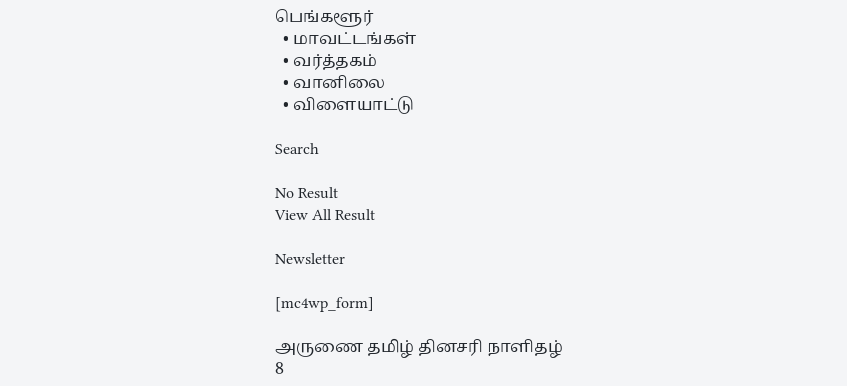பெங்களூர்
  • மாவட்டங்கள்
  • வர்த்தகம்
  • வானிலை
  • விளையாட்டு

Search

No Result
View All Result

Newsletter

[mc4wp_form]

அருணை தமிழ் தினசரி நாளிதழ்
8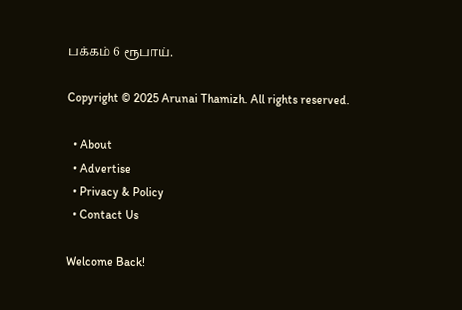பக்கம் 6 ரூபாய்.

Copyright © 2025 Arunai Thamizh. All rights reserved.

  • About
  • Advertise
  • Privacy & Policy
  • Contact Us

Welcome Back!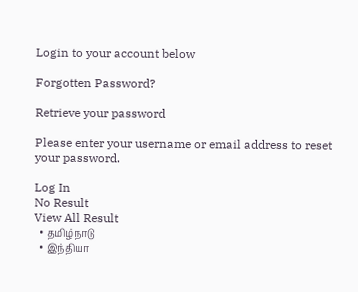Login to your account below

Forgotten Password?

Retrieve your password

Please enter your username or email address to reset your password.

Log In
No Result
View All Result
  • தமிழ்நாடு
  • இந்தியா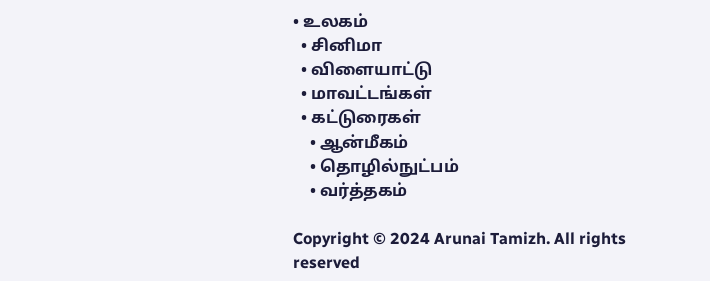• உலகம்
  • சினிமா
  • விளையாட்டு
  • மாவட்டங்கள்
  • கட்டுரைகள்
    • ஆன்மீகம்
    • தொழில்நுட்பம்
    • வர்த்தகம்

Copyright © 2024 Arunai Tamizh. All rights reserved